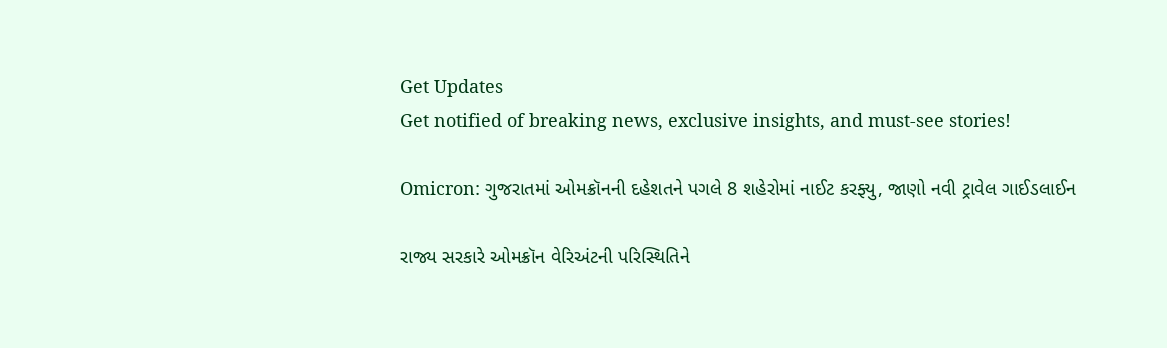Get Updates
Get notified of breaking news, exclusive insights, and must-see stories!

Omicron: ગુજરાતમાં ઓમક્રૉનની દહેશતને પગલે 8 શહેરોમાં નાઈટ કરફ્યુ, જાણો નવી ટ્રાવેલ ગાઈડલાઈન

રાજ્ય સરકારે ઓમક્રૉન વેરિઅંટની પરિસ્થિતિને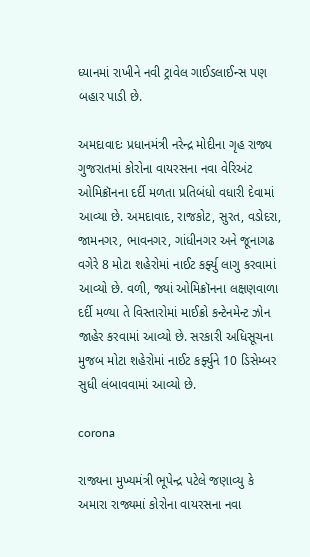ધ્યાનમાં રાખીને નવી ટ્રાવેલ ગાઈડલાઈન્સ પણ બહાર પાડી છે.

અમદાવાદઃ પ્રધાનમંત્રી નરેન્દ્ર મોદીના ગૃહ રાજ્ય ગુજરાતમાં કોરોના વાયરસના નવા વેરિઅંટ ઓમિક્રૉનના દર્દી મળતા પ્રતિબંધો વધારી દેવામાં આવ્યા છે. અમદાવાદ, રાજકોટ, સુરત, વડોદરા, જામનગર, ભાવનગર, ગાંધીનગર અને જૂનાગઢ વગેરે 8 મોટા શહેરોમાં નાઈટ કર્ફ્યુ લાગુ કરવામાં આવ્યો છે. વળી, જ્યાં ઓમિક્રૉનના લક્ષણવાળા દર્દી મળ્યા તે વિસ્તારોમાં માઈક્રો કન્ટેનમેન્ટ ઝોન જાહેર કરવામાં આવ્યો છે. સરકારી અધિસૂચના મુજબ મોટા શહેરોમાં નાઈટ કર્ફ્યુને 10 ડિસેમ્બર સુધી લંબાવવામાં આવ્યો છે.

corona

રાજ્યના મુખ્યમંત્રી ભૂપેન્દ્ર પટેલે જણાવ્યુ કે અમારા રાજ્યમાં કોરોના વાયરસના નવા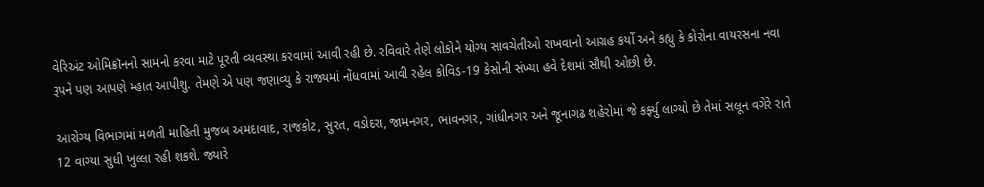વેરિઅંટ ઓમિક્રૉનનો સામનો કરવા માટે પૂરતી વ્યવસ્થા કરવામાં આવી રહી છે. રવિવારે તેણે લોકોને યોગ્ય સાવચેતીઓ રાખવાનો આગ્રહ કર્યો અને કહ્યુ કે કોરોના વાયરસના નવા રૂપને પણ આપણે મ્હાત આપીશુ. તેમણે એ પણ જણાવ્યુ કે રાજ્યમાં નોંધવામાં આવી રહેલ કોવિડ-19 કેસોની સંખ્યા હવે દેશમાં સૌથી ઓછી છે.

આરોગ્ય વિભાગમાં મળતી માહિતી મુજબ અમદાવાદ, રાજકોટ, સુરત, વડોદરા, જામનગર, ભાવનગર, ગાંધીનગર અને જૂનાગઢ શહેરોમાં જે કર્ફ્યુ લાગ્યો છે તેમાં સલૂન વગેરે રાતે 12 વાગ્યા સુધી ખુલ્લા રહી શકશે. જ્યારે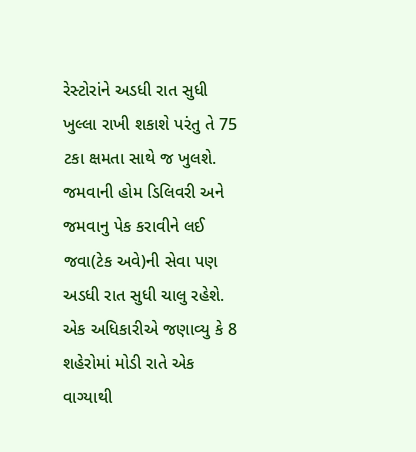રેસ્ટોરાંને અડધી રાત સુધી ખુલ્લા રાખી શકાશે પરંતુ તે 75 ટકા ક્ષમતા સાથે જ ખુલશે. જમવાની હોમ ડિલિવરી અને જમવાનુ પેક કરાવીને લઈ જવા(ટેક અવે)ની સેવા પણ અડધી રાત સુધી ચાલુ રહેશે. એક અધિકારીએ જણાવ્યુ કે 8 શહેરોમાં મોડી રાતે એક વાગ્યાથી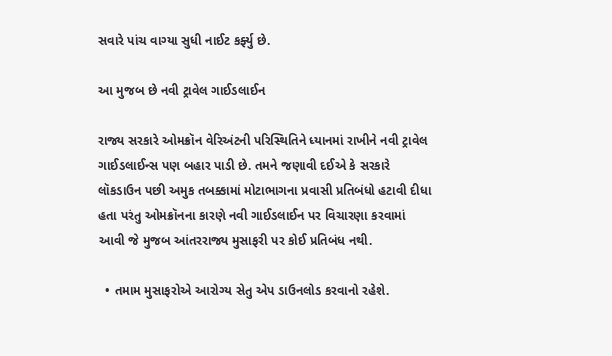સવારે પાંચ વાગ્યા સુધી નાઈટ કર્ફ્યુ છે.

આ મુજબ છે નવી ટ્રાવેલ ગાઈડલાઈન

રાજ્ય સરકારે ઓમક્રૉન વેરિઅંટની પરિસ્થિતિને ધ્યાનમાં રાખીને નવી ટ્રાવેલ ગાઈડલાઈન્સ પણ બહાર પાડી છે. તમને જણાવી દઈએ કે સરકારે લૉકડાઉન પછી અમુક તબક્કામાં મોટાભાગના પ્રવાસી પ્રતિબંધો હટાવી દીધા હતા પરંતુ ઓમક્રૉનના કારણે નવી ગાઈડલાઈન પર વિચારણા કરવામાં આવી જે મુજબ આંતરરાજ્ય મુસાફરી પર કોઈ પ્રતિબંધ નથી.

  • તમામ મુસાફરોએ આરોગ્ય સેતુ એપ ડાઉનલોડ કરવાનો રહેશે.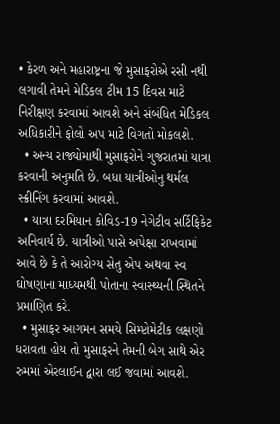• કેરળ અને મહારાષ્ટ્રના જે મુસાફરોએ રસી નથી લગાવી તેમને મેડિકલ ટીમ 15 દિવસ માટે નિરીક્ષણ કરવામાં આવશે અને સંબંધિત મેડિકલ અધિકારીને ફોલો અપ માટે વિગતો મોકલશે.
  • અન્ય રાજ્યોમાથી મુસાફરોને ગુજરાતમાં યાત્રા કરવાની અનુમતિ છે. બધા યાત્રીઓનુ થર્મલ સ્ક્રીનિંગ કરવામાં આવશે.
  • યાત્રા દરમિયાન કોવિડ-19 નેગેટીવ સર્ટિફિકેટ અનિવાર્ય છે. યાત્રીઓ પાસે અપેક્ષા રાખવામાં આવે છે કે તે આરોગ્ય સેતુ એપ અથવા સ્વ ઘોષણાના માધ્યમથી પોતાના સ્વાસ્થ્યની સ્થિતને પ્રમાણિત કરે.
  • મુસાફર આગમન સમયે સિમ્પ્ટોમેટીક લક્ષણો ધરાવતા હોય તો મુસાફરને તેમની બેગ સાથે એર રુમમાં એરલાઈન દ્વારા લઈ જવામાં આવશે.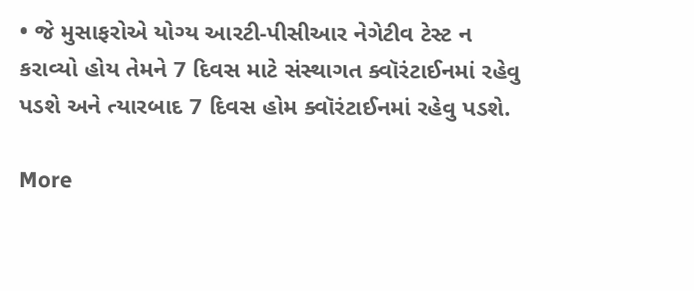• જે મુસાફરોએ યોગ્ય આરટી-પીસીઆર નેગેટીવ ટેસ્ટ ન કરાવ્યો હોય તેમને 7 દિવસ માટે સંસ્થાગત ક્વૉરંટાઈનમાં રહેવુ પડશે અને ત્યારબાદ 7 દિવસ હોમ ક્વૉરંટાઈનમાં રહેવુ પડશે.

More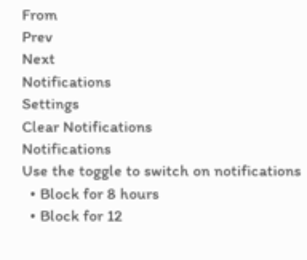From
Prev
Next
Notifications
Settings
Clear Notifications
Notifications
Use the toggle to switch on notifications
  • Block for 8 hours
  • Block for 12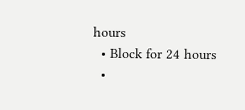hours
  • Block for 24 hours
  •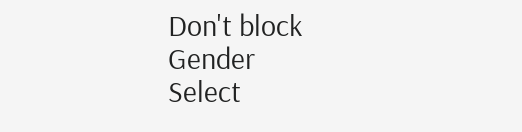Don't block
Gender
Select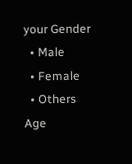your Gender
  • Male
  • Female
  • Others
Age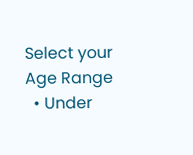Select your Age Range
  • Under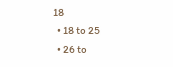18
  • 18 to 25
  • 26 to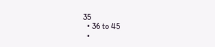35
  • 36 to 45
  •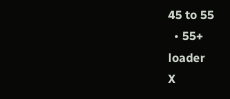45 to 55
  • 55+
loader
X